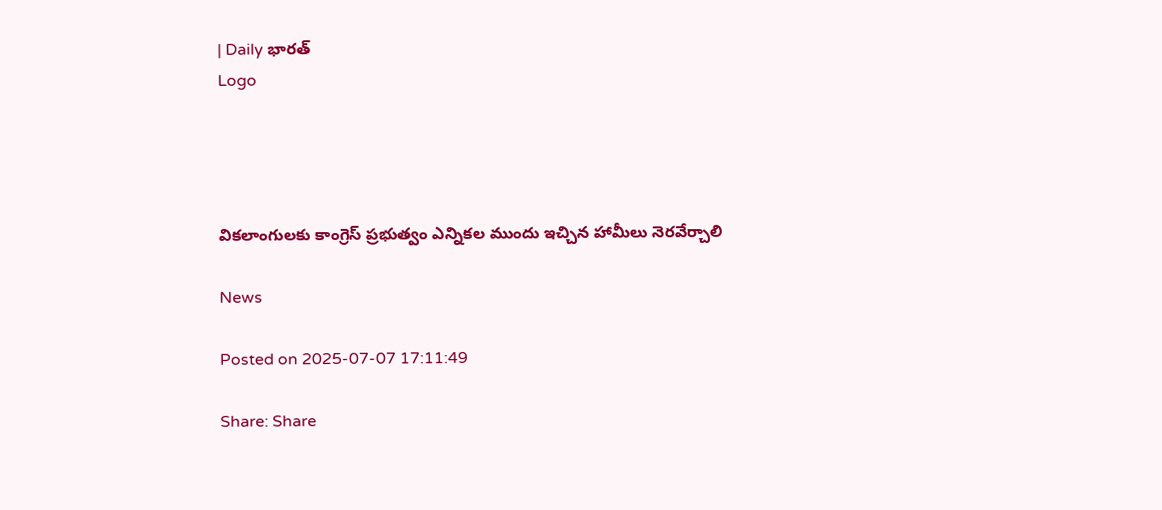| Daily భారత్
Logo




వికలాంగులకు కాంగ్రెస్ ప్రభుత్వం ఎన్నికల ముందు ఇచ్చిన హామీలు నెరవేర్చాలి

News

Posted on 2025-07-07 17:11:49

Share: Share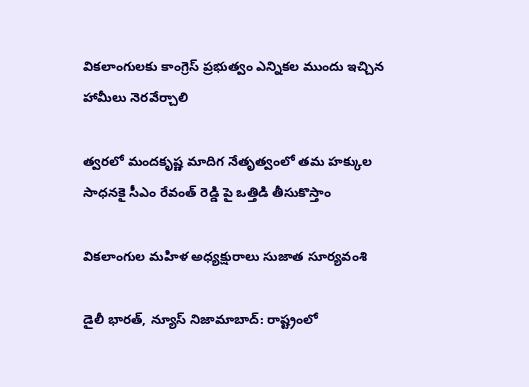వికలాంగులకు కాంగ్రెస్ ప్రభుత్వం ఎన్నికల ముందు ఇచ్చిన హామీలు నెరవేర్చాలి

త్వరలో మందకృష్ణ మాదిగ నేతృత్వంలో తమ హక్కుల సాధనకై సీఎం రేవంత్ రెడ్డి పై ఒత్తిడి తీసుకొస్తాం

వికలాంగుల మహిళ అధ్యక్షురాలు సుజాత సూర్యవంశి

డైలీ భారత్, న్యూస్ నిజామాబాద్: రాష్ట్రంలో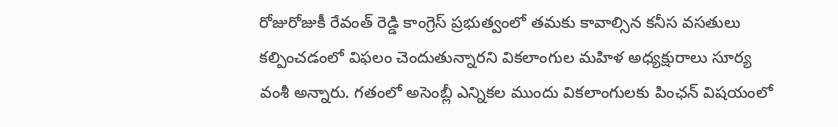రోజురోజుకీ రేవంత్ రెడ్డి కాంగ్రెస్ ప్రభుత్వంలో తమకు కావాల్సిన కనీస వసతులు కల్పించడంలో విఫలం చెందుతున్నారని వికలాంగుల మహిళ అధ్యక్షురాలు సూర్య వంశీ అన్నారు. గతంలో అసెంబ్లీ ఎన్నికల ముందు వికలాంగులకు పింఛన్ విషయంలో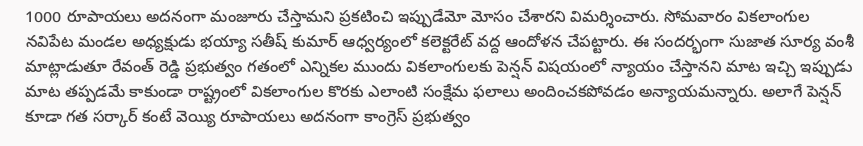1000 రూపాయలు అదనంగా మంజూరు చేస్తామని ప్రకటించి ఇప్పుడేమో మోసం చేశారని విమర్శించారు. సోమవారం వికలాంగుల నవిపేట మండల అధ్యక్షుడు భయ్యా సతీష్ కుమార్ ఆధ్వర్యంలో కలెక్టరేట్ వద్ద ఆందోళన చేపట్టారు. ఈ సందర్భంగా సుజాత సూర్య వంశీ మాట్లాడుతూ రేవంత్ రెడ్డి ప్రభుత్వం గతంలో ఎన్నికల ముందు వికలాంగులకు పెన్షన్ విషయంలో న్యాయం చేస్తానని మాట ఇచ్చి ఇప్పుడు మాట తప్పడమే కాకుండా రాష్ట్రంలో వికలాంగుల కొరకు ఎలాంటి సంక్షేమ ఫలాలు అందించకపోవడం అన్యాయమన్నారు. అలాగే పెన్షన్ కూడా గత సర్కార్ కంటే వెయ్యి రూపాయలు అదనంగా కాంగ్రెస్ ప్రభుత్వం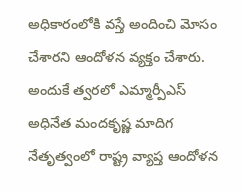అధికారంలోకి వస్తే అందించి మోసం చేశారని ఆందోళన వ్యక్తం చేశారు. అందుకే త్వరలో ఎమ్మార్పీఎస్ అధినేత మందకృష్ణ మాదిగ నేతృత్వంలో రాష్ట్ర వ్యాప్త ఆందోళన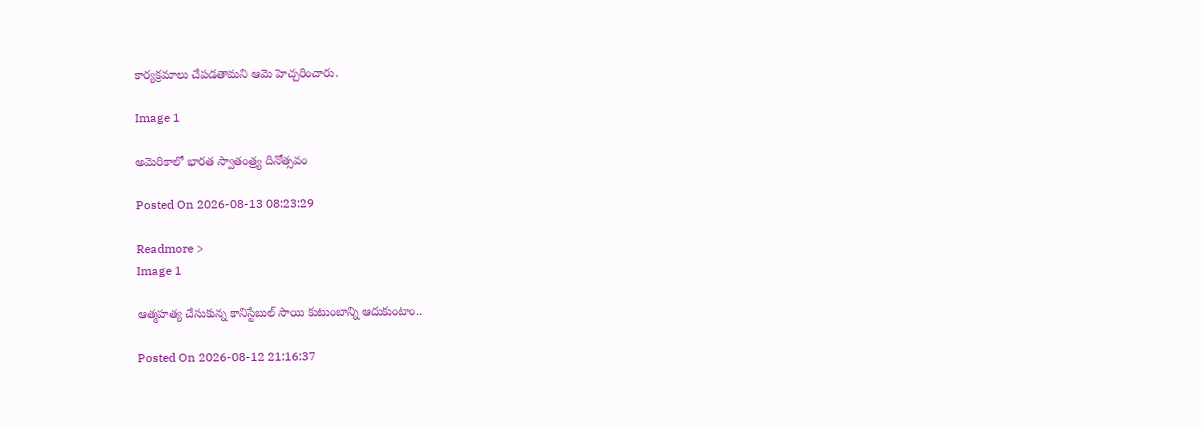కార్యక్రమాలు చేపడతామని ఆమె హెచ్చరించారు.

Image 1

అమెరికాలో భారత స్వాతంత్ర్య దినోత్సవం

Posted On 2026-08-13 08:23:29

Readmore >
Image 1

ఆత్మహత్య చేసుకున్న కానిస్టేబుల్ సాయి కుటుంబాన్ని ఆదుకుంటాం..

Posted On 2026-08-12 21:16:37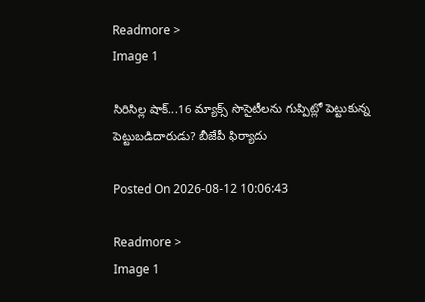Readmore >
Image 1

సిరిసిల్ల షాక్...16 మ్యాక్స్ సొసైటీలను గుప్పిట్లో పెట్టుకున్న పెట్టుబడిదారుడు? బీజేపీ ఫిర్యాదు

Posted On 2026-08-12 10:06:43

Readmore >
Image 1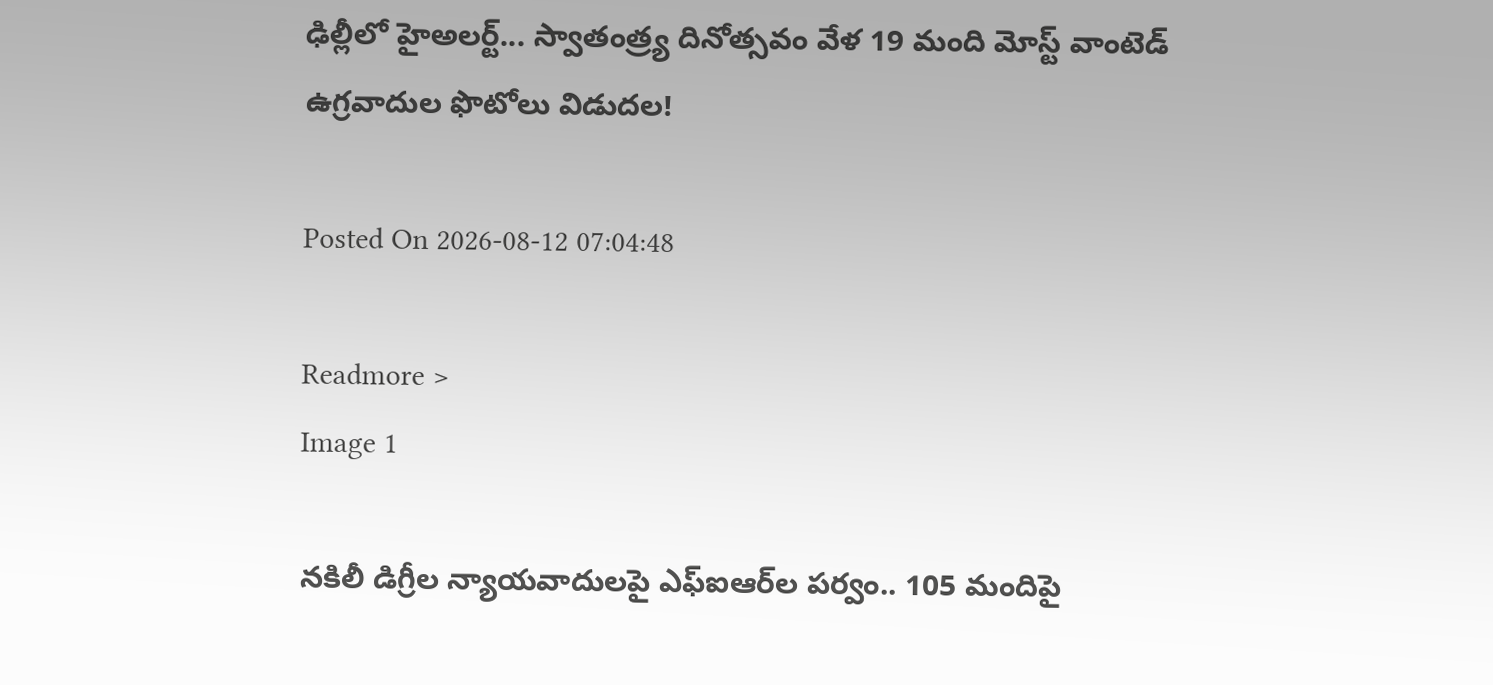ఢిల్లీలో హైఅలర్ట్‌... స్వాతంత్ర్య దినోత్సవం వేళ 19 మంది మోస్ట్ వాంటెడ్ ఉగ్రవాదుల ఫొటోలు విడుదల!

Posted On 2026-08-12 07:04:48

Readmore >
Image 1

నకిలీ డిగ్రీల న్యాయవాదులపై ఎఫ్‌ఐఆర్‌ల పర్వం.. 105 మందిపై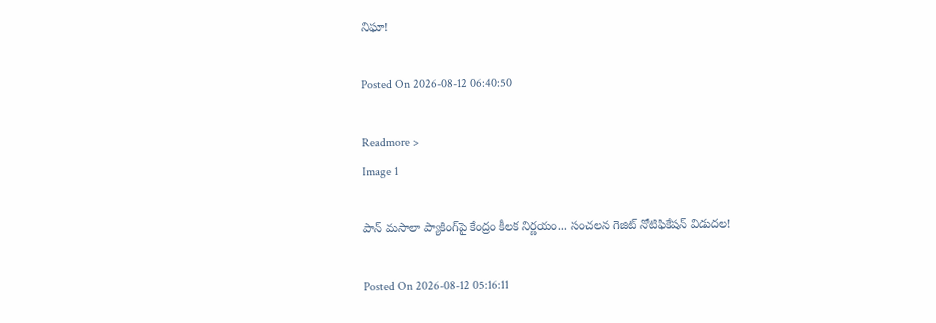నిఘా!

Posted On 2026-08-12 06:40:50

Readmore >
Image 1

పాన్ మసాలా ప్యాకింగ్‌పై కేంద్రం కీలక నిర్ణయం... సంచలన గెజిట్ నోటిఫికేషన్ విడుదల!

Posted On 2026-08-12 05:16:11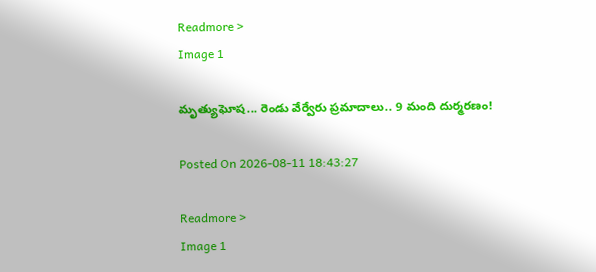Readmore >
Image 1

మృత్యుఘోష... రెండు వేర్వేరు ప్రమాదాలు.. 9 మంది దుర్మరణం!

Posted On 2026-08-11 18:43:27

Readmore >
Image 1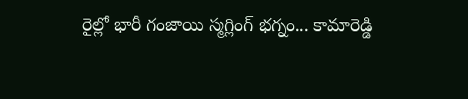రైల్లో భారీ గంజాయి స్మగ్లింగ్ భగ్నం... కామారెడ్డి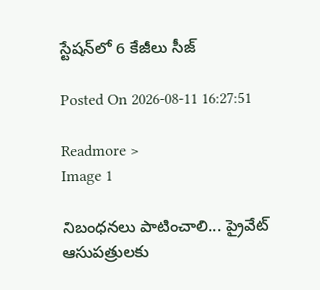స్టేషన్‌లో 6 కేజీలు సీజ్

Posted On 2026-08-11 16:27:51

Readmore >
Image 1

నిబంధనలు పాటించాలి... ప్రైవేట్ ఆసుపత్రులకు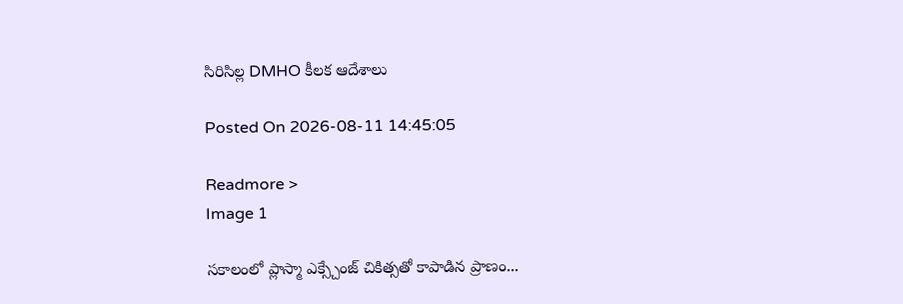సిరిసిల్ల DMHO కీలక ఆదేశాలు

Posted On 2026-08-11 14:45:05

Readmore >
Image 1

సకాలంలో ప్లాస్మా ఎక్స్చేంజ్ చికిత్సతో కాపాడిన ప్రాణం...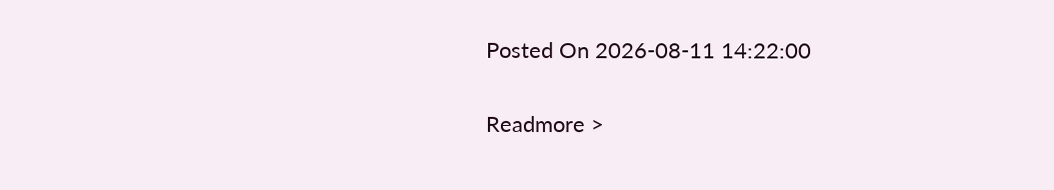Posted On 2026-08-11 14:22:00

Readmore >